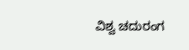ವಿಶ್ವ ಚದುರಂಗ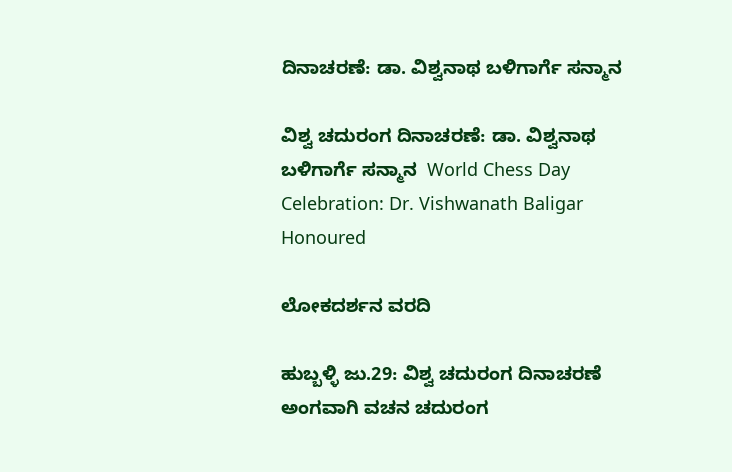ದಿನಾಚರಣೆ: ಡಾ. ವಿಶ್ವನಾಥ ಬಳಿಗಾರ್ಗೆ ಸನ್ಮಾನ

ವಿಶ್ವ ಚದುರಂಗ ದಿನಾಚರಣೆ: ಡಾ. ವಿಶ್ವನಾಥ ಬಳಿಗಾರ್ಗೆ ಸನ್ಮಾನ  World Chess Day Celebration: Dr. Vishwanath Baligar Honoured

ಲೋಕದರ್ಶನ ವರದಿ

ಹುಬ್ಬಳ್ಳಿ ಜು.29: ವಿಶ್ವ ಚದುರಂಗ ದಿನಾಚರಣೆ ಅಂಗವಾಗಿ ವಚನ ಚದುರಂಗ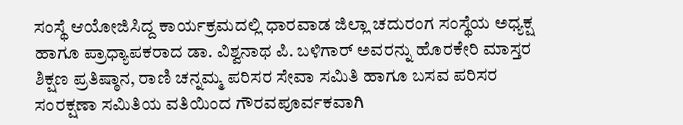ಸಂಸ್ಥೆ ಆಯೋಜಿಸಿದ್ದ ಕಾರ್ಯಕ್ರಮದಲ್ಲಿ ಧಾರವಾಡ ಜಿಲ್ಲಾ ಚದುರಂಗ ಸಂಸ್ಥೆಯ ಅಧ್ಯಕ್ಷ ಹಾಗೂ ಪ್ರಾಧ್ಯಾಪಕರಾದ ಡಾ. ವಿಶ್ವನಾಥ ಪಿ. ಬಳಿಗಾರ್ ಅವರನ್ನು ಹೊರಕೇರಿ ಮಾಸ್ತರ ಶಿಕ್ಷಣ ಪ್ರತಿಷ್ಠಾನ, ರಾಣಿ ಚನ್ನಮ್ಮ ಪರಿಸರ ಸೇವಾ ಸಮಿತಿ ಹಾಗೂ ಬಸವ ಪರಿಸರ ಸಂರಕ್ಷಣಾ ಸಮಿತಿಯ ವತಿಯಿಂದ ಗೌರವಪೂರ್ವಕವಾಗಿ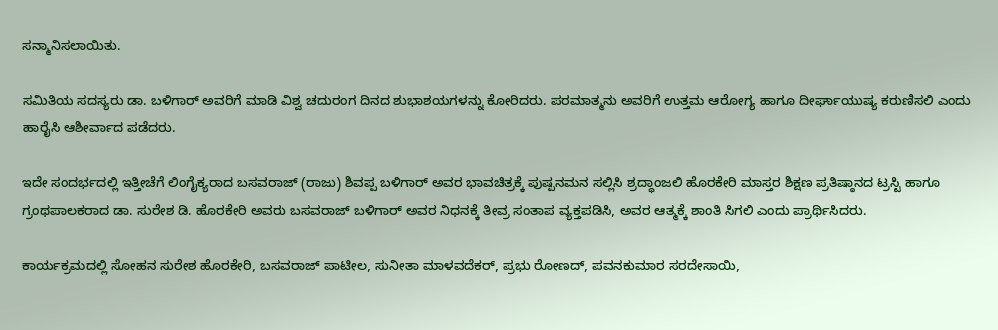ಸನ್ಮಾನಿಸಲಾಯಿತು.

ಸಮಿತಿಯ ಸದಸ್ಯರು ಡಾ. ಬಳಿಗಾರ್ ಅವರಿಗೆ ಮಾಡಿ ವಿಶ್ವ ಚದುರಂಗ ದಿನದ ಶುಭಾಶಯಗಳನ್ನು ಕೋರಿದರು. ಪರಮಾತ್ಮನು ಅವರಿಗೆ ಉತ್ತಮ ಆರೋಗ್ಯ ಹಾಗೂ ದೀರ್ಘಾಯುಷ್ಯ ಕರುಣಿಸಲಿ ಎಂದು ಹಾರೈಸಿ ಆಶೀರ್ವಾದ ಪಡೆದರು.

ಇದೇ ಸಂದರ್ಭದಲ್ಲಿ ಇತ್ತೀಚೆಗೆ ಲಿಂಗೈಕ್ಯರಾದ ಬಸವರಾಜ್ (ರಾಜು) ಶಿವಪ್ಪ ಬಳಿಗಾರ್ ಅವರ ಭಾವಚಿತ್ರಕ್ಕೆ ಪುಷ್ಪನಮನ ಸಲ್ಲಿಸಿ ಶ್ರದ್ಧಾಂಜಲಿ ಹೊರಕೇರಿ ಮಾಸ್ತರ ಶಿಕ್ಷಣ ಪ್ರತಿಷ್ಠಾನದ ಟ್ರಸ್ಟಿ ಹಾಗೂ ಗ್ರಂಥಪಾಲಕರಾದ ಡಾ. ಸುರೇಶ ಡಿ. ಹೊರಕೇರಿ ಅವರು ಬಸವರಾಜ್ ಬಳಿಗಾರ್ ಅವರ ನಿಧನಕ್ಕೆ ತೀವ್ರ ಸಂತಾಪ ವ್ಯಕ್ತಪಡಿಸಿ, ಅವರ ಆತ್ಮಕ್ಕೆ ಶಾಂತಿ ಸಿಗಲಿ ಎಂದು ಪ್ರಾರ್ಥಿಸಿದರು.

ಕಾರ್ಯಕ್ರಮದಲ್ಲಿ ಸೋಹನ ಸುರೇಶ ಹೊರಕೇರಿ, ಬಸವರಾಜ್ ಪಾಟೀಲ, ಸುನೀತಾ ಮಾಳವದೆಕರ್, ಪ್ರಭು ರೋಣದ್, ಪವನಕುಮಾರ ಸರದೇಸಾಯಿ,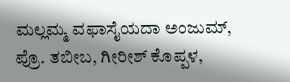ಮಲ್ಲಮ್ಮ ವಫಾಸೈಯದಾ ಅಂಜುಮ್, ಪ್ರೊ. ತಬೀಬ, ಗೀರೀಶ್ ಕೊಪ್ಪಳ,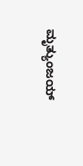ಮೃತ್ಯುಂಜಯ್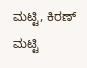ಮಟ್ಟಿ, ಕಿರಣ್ ಮಟ್ಟಿ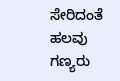ಸೇರಿದಂತೆ ಹಲವು ಗಣ್ಯರು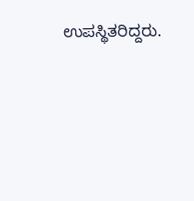ಉಪಸ್ಥಿತರಿದ್ದರು.